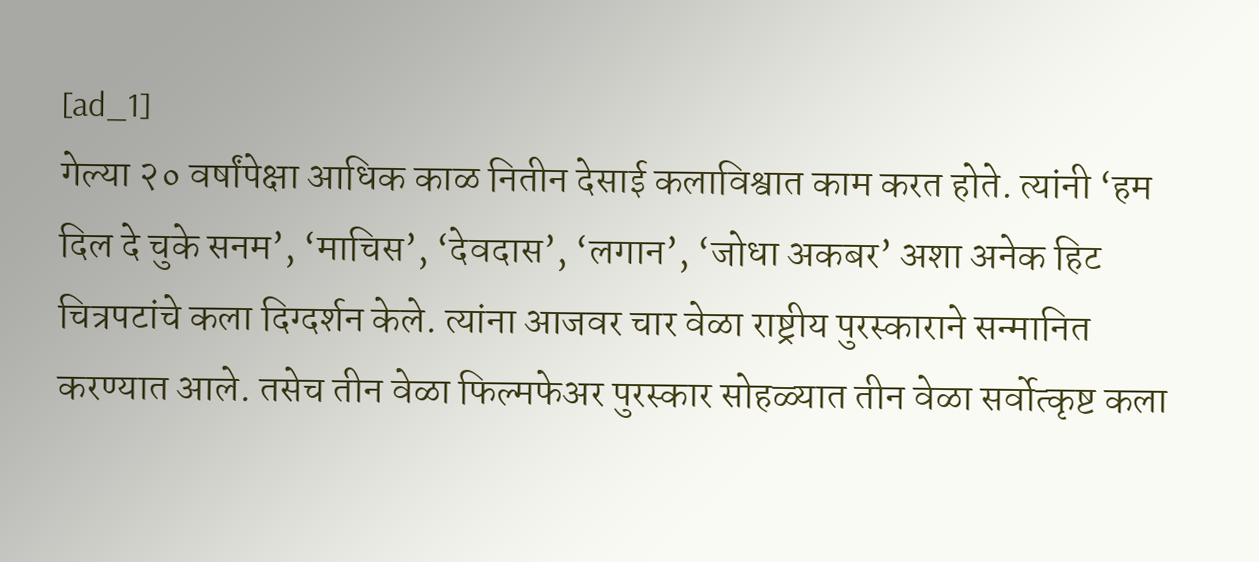[ad_1]
गेल्या २० वर्षांपेक्षा आधिक काळ नितीन देसाई कलाविश्वात काम करत होते. त्यांनी ‘हम दिल दे चुके सनम’, ‘माचिस’, ‘देवदास’, ‘लगान’, ‘जोधा अकबर’ अशा अनेक हिट चित्रपटांचे कला दिग्दर्शन केले. त्यांना आजवर चार वेळा राष्ट्रीय पुरस्काराने सन्मानित करण्यात आले. तसेच तीन वेळा फिल्मफेअर पुरस्कार सोहळ्यात तीन वेळा सर्वोत्कृष्ट कला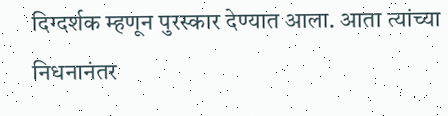दिग्दर्शक म्हणून पुरस्कार देण्यात आला. आता त्यांच्या निधनानंतर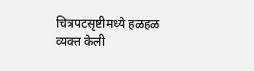चित्रपटसृष्टीमध्ये हळहळ व्यक्त केली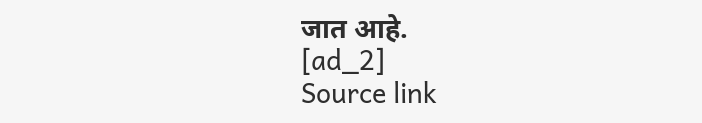जात आहे.
[ad_2]
Source link